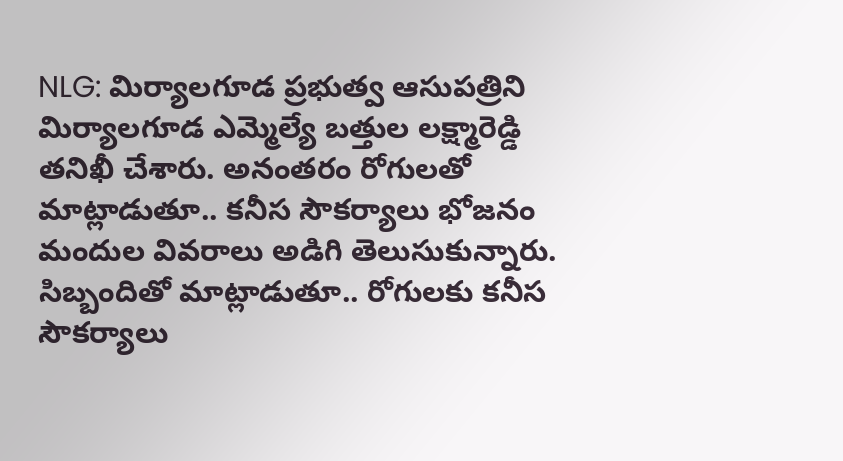NLG: మిర్యాలగూడ ప్రభుత్వ ఆసుపత్రిని మిర్యాలగూడ ఎమ్మెల్యే బత్తుల లక్ష్మారెడ్డి తనిఖీ చేశారు. అనంతరం రోగులతో మాట్లాడుతూ.. కనీస సౌకర్యాలు భోజనం మందుల వివరాలు అడిగి తెలుసుకున్నారు. సిబ్బందితో మాట్లాడుతూ.. రోగులకు కనీస సౌకర్యాలు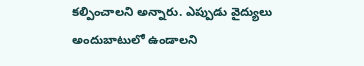కల్పించాలని అన్నారు. ఎప్పుడు వైద్యులు అందుబాటులో ఉండాలని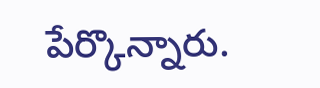పేర్కొన్నారు.